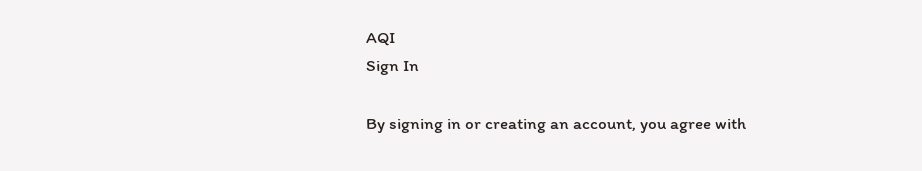AQI
Sign In

By signing in or creating an account, you agree with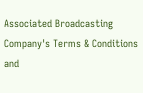Associated Broadcasting Company's Terms & Conditions and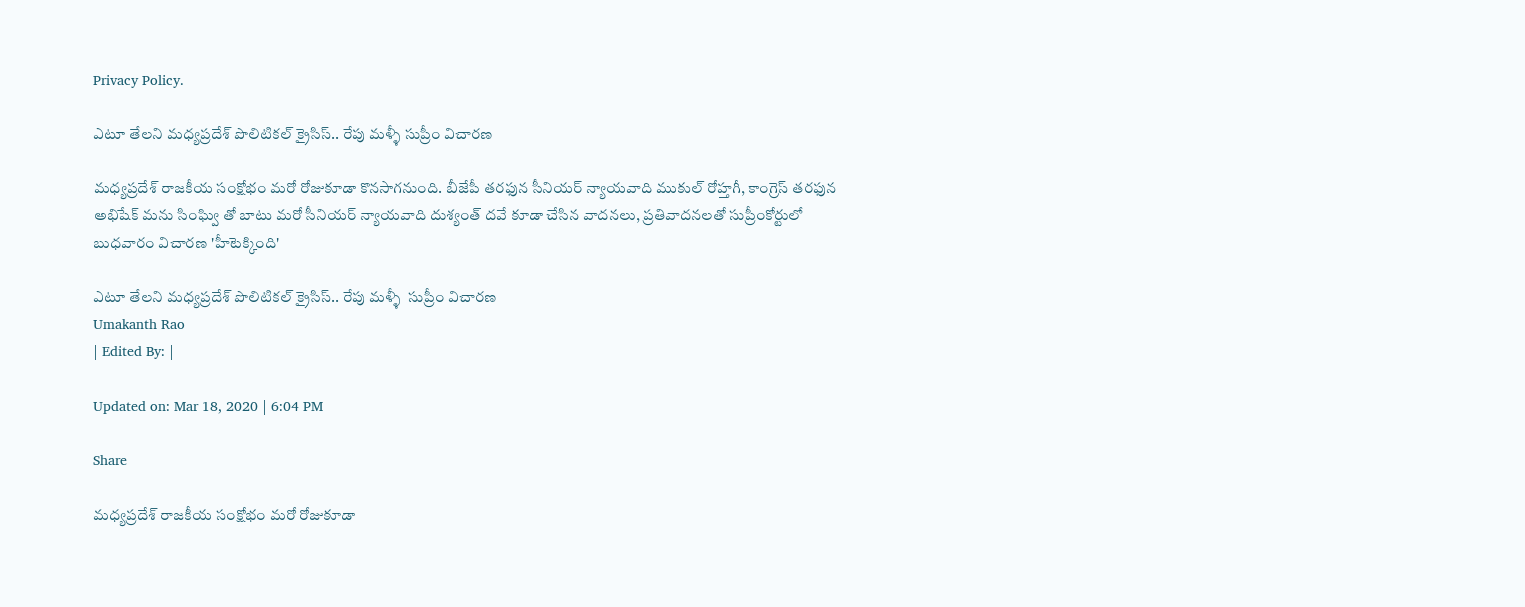Privacy Policy.

ఎటూ తేలని మధ్యప్రదేశ్ పొలిటికల్ క్రైసిస్.. రేపు మళ్ళీ సుప్రీం విచారణ

మధ్యప్రదేశ్ రాజకీయ సంక్షోభం మరో రోజుకూడా కొనసాగనుంది. బీజేపీ తరఫున సీనియర్ న్యాయవాది ముకుల్ రోహ్తగీ, కాంగ్రెస్ తరఫున అభిషేక్ మను సింఘ్వి తో బాటు మరో సీనియర్ న్యాయవాది దుశ్యంత్ దవే కూడా చేసిన వాదనలు, ప్రతివాదనలతో సుప్రీంకోర్టులో బుధవారం విచారణ 'హీటెక్కింది'

ఎటూ తేలని మధ్యప్రదేశ్ పొలిటికల్ క్రైసిస్.. రేపు మళ్ళీ  సుప్రీం విచారణ
Umakanth Rao
| Edited By: |

Updated on: Mar 18, 2020 | 6:04 PM

Share

మధ్యప్రదేశ్ రాజకీయ సంక్షోభం మరో రోజుకూడా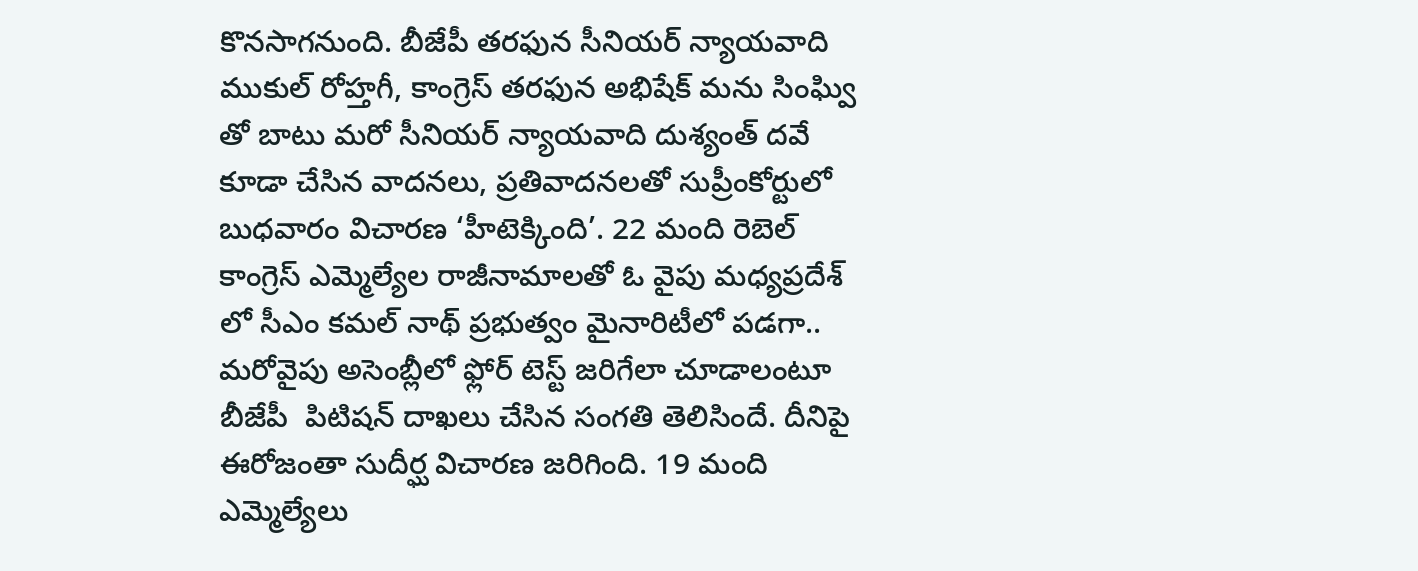కొనసాగనుంది. బీజేపీ తరఫున సీనియర్ న్యాయవాది ముకుల్ రోహ్తగీ, కాంగ్రెస్ తరఫున అభిషేక్ మను సింఘ్వి తో బాటు మరో సీనియర్ న్యాయవాది దుశ్యంత్ దవే కూడా చేసిన వాదనలు, ప్రతివాదనలతో సుప్రీంకోర్టులో బుధవారం విచారణ ‘హీటెక్కింది’. 22 మంది రెబెల్ కాంగ్రెస్ ఎమ్మెల్యేల రాజీనామాలతో ఓ వైపు మధ్యప్రదేశ్ లో సీఎం కమల్ నాథ్ ప్రభుత్వం మైనారిటీలో పడగా.. మరోవైపు అసెంబ్లీలో ఫ్లోర్ టెస్ట్ జరిగేలా చూడాలంటూ బీజేపీ  పిటిషన్ దాఖలు చేసిన సంగతి తెలిసిందే. దీనిపై ఈరోజంతా సుదీర్ఘ విచారణ జరిగింది. 19 మంది ఎమ్మెల్యేలు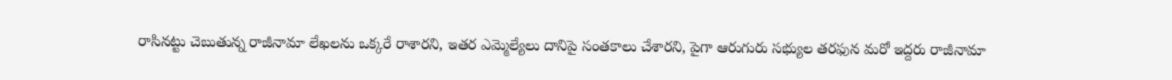రాసినట్టు చెబుతున్న రాజీనామా లేఖలను ఒక్కరే రాశారని, ఇతర ఎమ్మెల్యేలు దానిపై సంతకాలు చేశారని, పైగా ఆరుగురు సభ్యుల తరఫున మరో ఇద్దరు రాజీనామా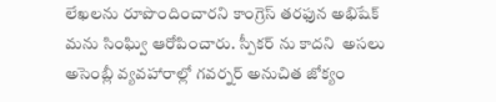లేఖలను రూపొందించారని కాంగ్రెస్ తరఫున అభిషేక్ మను సింఘ్వి ఆరోపించారు. స్పీకర్ ను కాదని  అసలు అసెంబ్లీ వ్యవహారాల్లో గవర్నర్ అనుచిత జోక్యం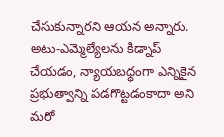చేసుకున్నారని ఆయన అన్నారు. అటు-ఎమ్మెల్యేలను కిడ్నాప్ చేయడం, న్యాయబధ్ధంగా ఎన్నికైన ప్రభుత్వాన్ని పడగొట్టడంకాదా అని మరో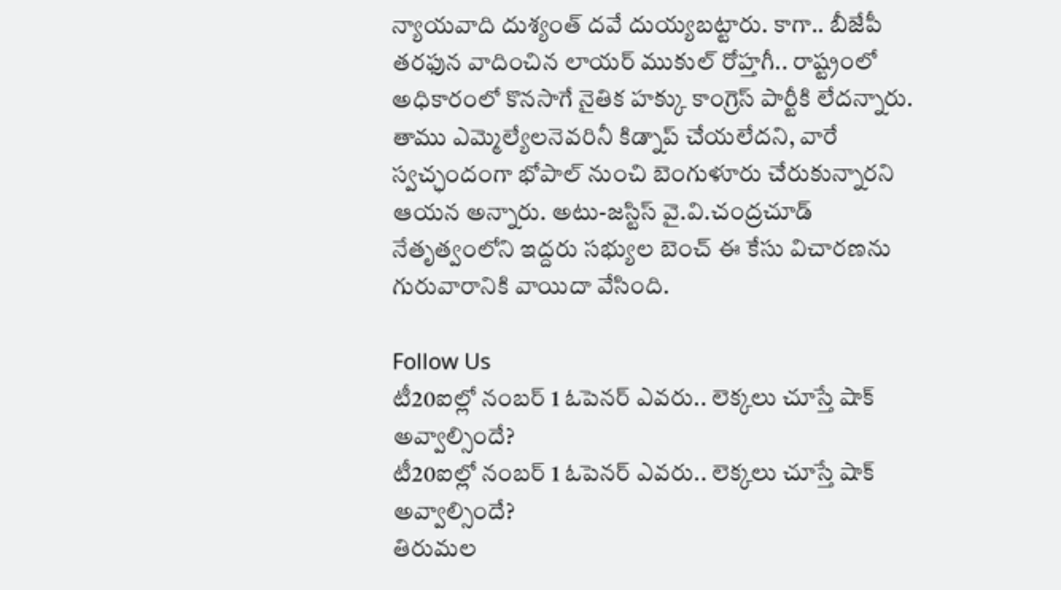న్యాయవాది దుశ్యంత్ దవే దుయ్యబట్టారు. కాగా.. బీజేపీ తరఫున వాదించిన లాయర్ ముకుల్ రోహ్తగీ.. రాష్ట్రంలో అధికారంలో కొనసాగే నైతిక హక్కు కాంగ్రెస్ పార్టీకి లేదన్నారు. తాము ఎమ్మెల్యేలనెవరినీ కిడ్నాప్ చేయలేదని, వారే స్వచ్ఛందంగా భోపాల్ నుంచి బెంగుళూరు చేరుకున్నారని ఆయన అన్నారు. అటు-జస్టిస్ వై.వి.చంద్రచూడ్ నేతృత్వంలోని ఇద్దరు సభ్యుల బెంచ్ ఈ కేసు విచారణను గురువారానికి వాయిదా వేసింది.

Follow Us
టీ20ఐల్లో నంబర్ 1 ఓపెనర్ ఎవరు.. లెక్కలు చూస్తే షాక్ అవ్వాల్సిందే?
టీ20ఐల్లో నంబర్ 1 ఓపెనర్ ఎవరు.. లెక్కలు చూస్తే షాక్ అవ్వాల్సిందే?
తిరుమల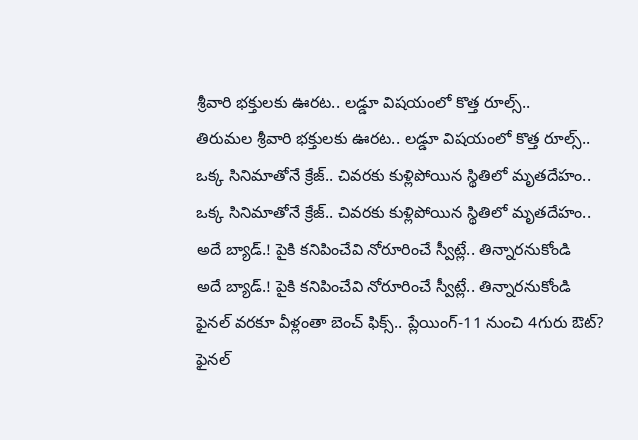శ్రీవారి భక్తులకు ఊరట.. లడ్డూ విషయంలో కొత్త రూల్స్..
తిరుమల శ్రీవారి భక్తులకు ఊరట.. లడ్డూ విషయంలో కొత్త రూల్స్..
ఒక్క సినిమాతోనే క్రేజ్.. చివరకు కుళ్లిపోయిన స్థితిలో మృతదేహం..
ఒక్క సినిమాతోనే క్రేజ్.. చివరకు కుళ్లిపోయిన స్థితిలో మృతదేహం..
అదే బ్యాడ్.! పైకి కనిపించేవి నోరూరించే స్వీట్లే.. తిన్నారనుకోండి
అదే బ్యాడ్.! పైకి కనిపించేవి నోరూరించే స్వీట్లే.. తిన్నారనుకోండి
ఫైనల్ వరకూ వీళ్లంతా బెంచ్‌ ఫిక్స్.. ప్లేయింగ్-11 నుంచి 4గురు ఔట్?
ఫైనల్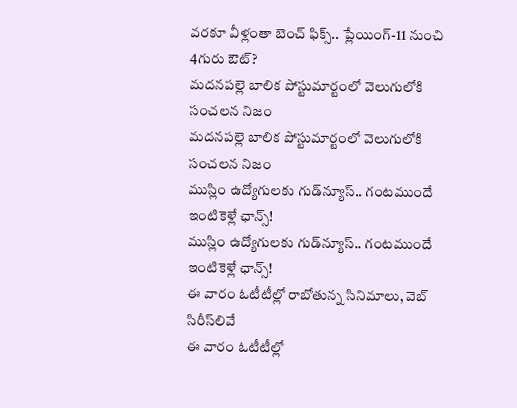వరకూ వీళ్లంతా బెంచ్‌ ఫిక్స్.. ప్లేయింగ్-11 నుంచి 4గురు ఔట్?
మదనపల్లె బాలిక పోస్టుమార్టంలో వెలుగులోకి సంచలన నిజం
మదనపల్లె బాలిక పోస్టుమార్టంలో వెలుగులోకి సంచలన నిజం
ముస్లిం ఉద్యోగులకు గుడ్‌న్యూస్.. గంటముందే ఇంటికెళ్లే ఛాన్స్!
ముస్లిం ఉద్యోగులకు గుడ్‌న్యూస్.. గంటముందే ఇంటికెళ్లే ఛాన్స్!
ఈ వారం ఓటీటీల్లో రాబోతున్న సినిమాలు, వెబ్ సిరీస్‌లివే
ఈ వారం ఓటీటీల్లో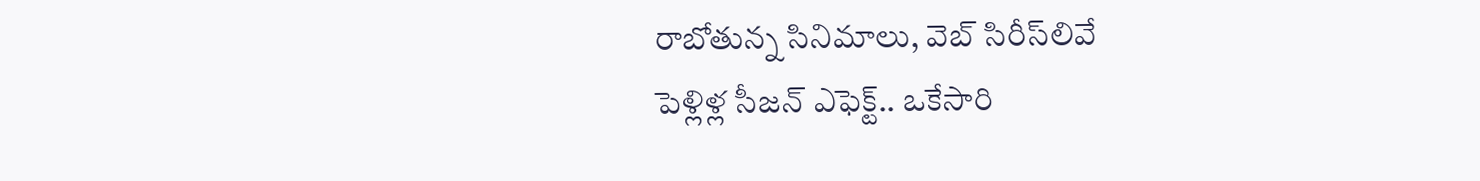రాబోతున్న సినిమాలు, వెబ్ సిరీస్‌లివే
పెళ్లిళ్ల సీజన్ ఎఫెక్ట్.. ఒకేసారి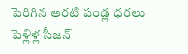పెరిగిన అరటి పండ్ల ధరలు
పెళ్లిళ్ల సీజన్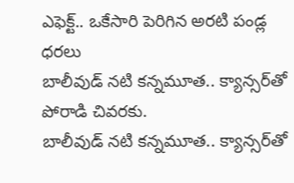ఎఫెక్ట్.. ఒకేసారి పెరిగిన అరటి పండ్ల ధరలు
బాలీవుడ్ నటి కన్నమూత.. క్యాన్సర్‌తో పోరాడి చివరకు.
బాలీవుడ్ నటి కన్నమూత.. క్యాన్సర్‌తో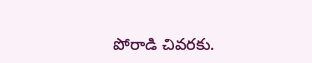పోరాడి చివరకు.